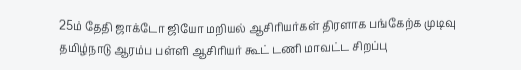25ம் தேதி ஜாக்டோ ஜியோ மறியல் ஆசிரியர்கள் திரளாக பங்கேற்க முடிவு
தமிழ்நாடு ஆரம்ப பள்ளி ஆசிரியர் கூட் டணி மாவட்ட சிறப்பு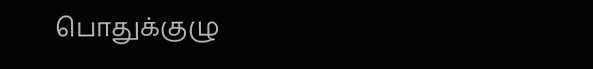பொதுக்குழு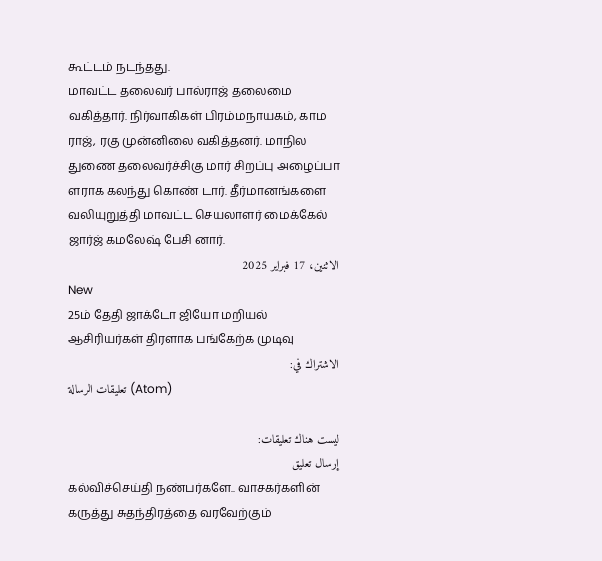கூட்டம் நடந்தது.
மாவட்ட தலைவர் பால்ராஜ் தலைமை வகித்தார். நிர்வாகிகள் பிரம்மநாயகம், காம ராஜ், ரகு முன்னிலை வகித்தனர். மாநில துணை தலைவர்ச்சிகு மார் சிறப்பு அழைப்பா ளராக கலந்து கொண் டார். தீர்மானங்களை வலியுறுத்தி மாவட்ட செயலாளர் மைக்கேல் ஜார்ஜ் கமலேஷ் பேசி னார்.
الاثنين، 17 فبراير 2025
New
25ம் தேதி ஜாக்டோ ஜியோ மறியல் ஆசிரியர்கள் திரளாக பங்கேற்க முடிவு
الاشتراك في:
تعليقات الرسالة (Atom)

ليست هناك تعليقات:
إرسال تعليق
கல்விச்செய்தி நண்பர்களே.. வாசகர்களின் கருத்து சுதந்திரத்தை வரவேற்கும்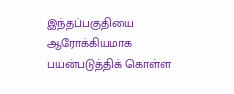இந்தப்பகுதியை ஆரோக்கியமாக பயன்படுத்திக் கொள்ள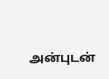அன்புடன்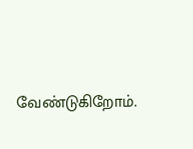வேண்டுகிறோம்.